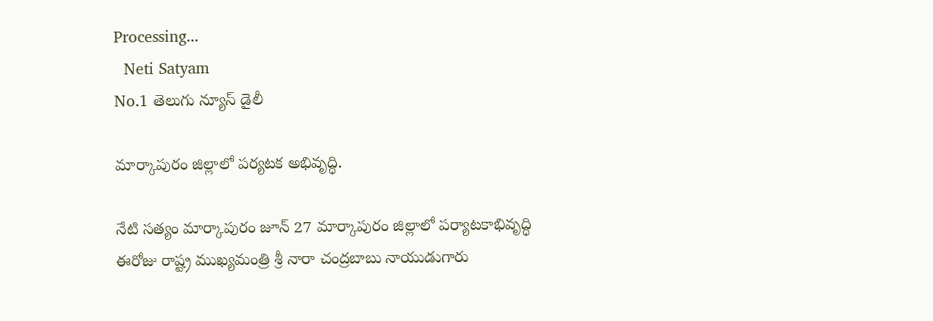Processing...
  Neti Satyam
No.1 తెలుగు న్యూస్ డైలీ

మార్కాపురం జిల్లాలో పర్యటక అభివృద్ధి.

నేటి సత్యం మార్కాపురం జూన్ 27 మార్కాపురం జిల్లాలో పర్యాటకాభివృద్ధి ఈరోజు రాష్ట్ర ముఖ్యమంత్రి శ్రీ నారా చంద్రబాబు నాయుడుగారు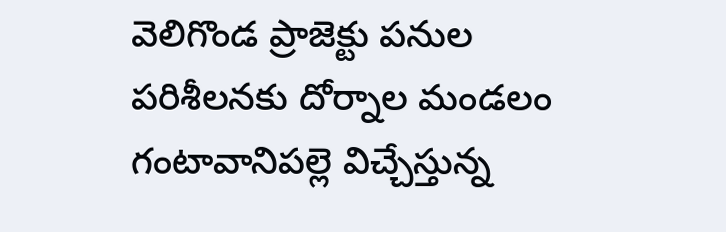వెలిగొండ ప్రాజెక్టు పనుల పరిశీలనకు దోర్నాల మండలం గంటావానిపల్లె విచ్చేస్తున్న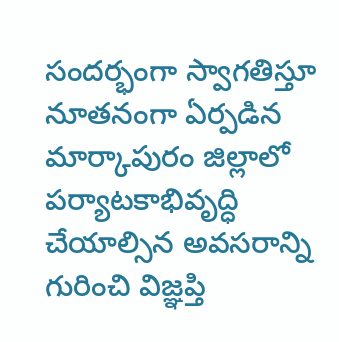సందర్భంగా స్వాగతిస్తూ నూతనంగా ఏర్పడిన మార్కాపురం జిల్లాలో పర్యాటకాభివృద్ధి చేయాల్సిన అవసరాన్ని గురించి విజ్ఞప్తి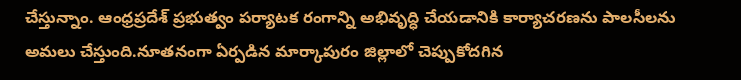చేస్తున్నాం. ఆంధ్రప్రదేశ్ ప్రభుత్వం పర్యాటక రంగాన్ని అభివృద్ధి చేయడానికి కార్యాచరణను పాలసీలను అమలు చేస్తుంది.నూతనంగా ఏర్పడిన మార్కాపురం జిల్లాలో చెప్పుకోదగిన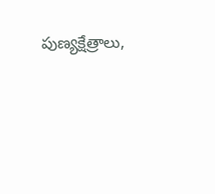పుణ్యక్షేత్రాలు,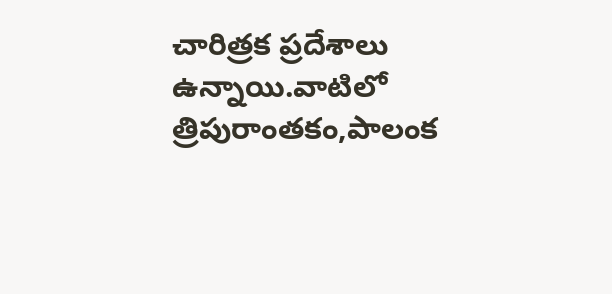చారిత్రక ప్రదేశాలు ఉన్నాయి.వాటిలో త్రిపురాంతకం,పాలంక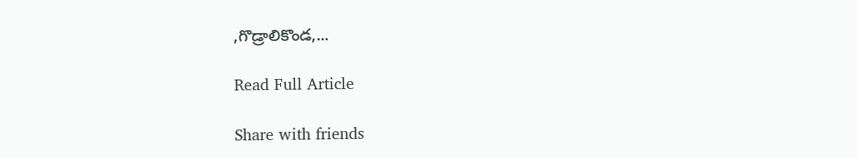,గొడ్రాలికొండ,...

Read Full Article

Share with friends